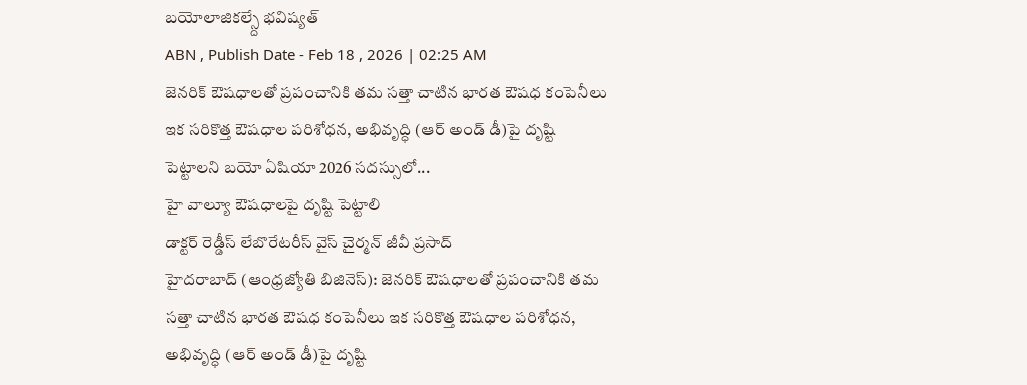బయోలాజికల్స్దే భవిష్యత్
ABN , Publish Date - Feb 18 , 2026 | 02:25 AM
జెనరిక్ ఔషధాలతో ప్రపంచానికి తమ సత్తా చాటిన భారత ఔషధ కంపెనీలు ఇక సరికొత్త ఔషధాల పరిశోధన, అభివృద్ధి (ఆర్ అండ్ డీ)పై దృష్టి పెట్టాలని బయో ఏషియా 2026 సదస్సులో...
హై వాల్యూ ఔషధాలపై దృష్టి పెట్టాలి
డాక్టర్ రెడ్డీస్ లేబొరేటరీస్ వైస్ చైర్మన్ జీవీ ప్రసాద్
హైదరాబాద్ (ఆంధ్రజ్యోతి బిజినెస్): జెనరిక్ ఔషధాలతో ప్రపంచానికి తమ సత్తా చాటిన భారత ఔషధ కంపెనీలు ఇక సరికొత్త ఔషధాల పరిశోధన, అభివృద్ధి (ఆర్ అండ్ డీ)పై దృష్టి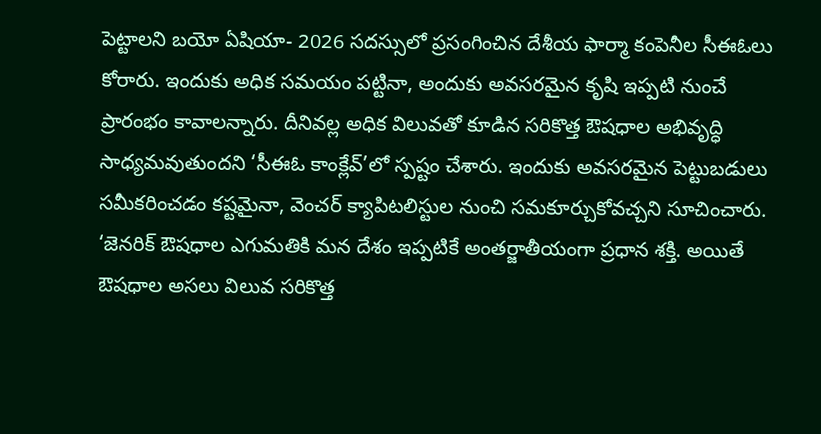పెట్టాలని బయో ఏషియా- 2026 సదస్సులో ప్రసంగించిన దేశీయ ఫార్మా కంపెనీల సీఈఓలు కోరారు. ఇందుకు అధిక సమయం పట్టినా, అందుకు అవసరమైన కృషి ఇప్పటి నుంచే ప్రారంభం కావాలన్నారు. దీనివల్ల అధిక విలువతో కూడిన సరికొత్త ఔషధాల అభివృద్ధి సాధ్యమవుతుందని ‘సీఈఓ కాంక్లేవ్’లో స్పష్టం చేశారు. ఇందుకు అవసరమైన పెట్టుబడులు సమీకరించడం కష్టమైనా, వెంచర్ క్యాపిటలిస్టుల నుంచి సమకూర్చుకోవచ్చని సూచించారు. ‘జెనరిక్ ఔషధాల ఎగుమతికి మన దేశం ఇప్పటికే అంతర్జాతీయంగా ప్రధాన శక్తి. అయితే ఔషధాల అసలు విలువ సరికొత్త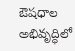ఔషధాల అభివృద్ధిలో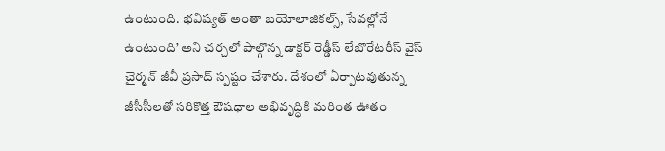ఉంటుంది. భవిష్యత్ అంతా బయోలాజికల్స్, సేవల్లోనే ఉంటుంది’ అని చర్చలో పాల్గొన్న డాక్టర్ రెడ్డీస్ లేబొరేటరీస్ వైస్ చైర్మన్ జీవీ ప్రసాద్ స్పష్టం చేశారు. దేశంలో ఏర్పాటవుతున్న జీసీసీలతో సరికొత్త ఔషధాల అభివృద్ధికి మరింత ఊతం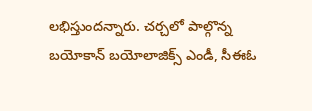లభిస్తుందన్నారు. చర్చలో పాల్గొన్న బయోకాన్ బయోలాజిక్స్ ఎండీ, సీఈఓ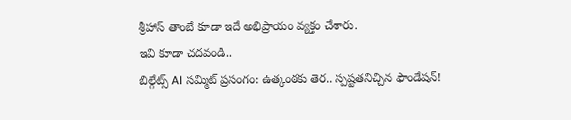శ్రీహాస్ తాంబే కూడా ఇదే అభిప్రాయం వ్యక్తం చేశారు.
ఇవి కూడా చదవండి..
బిల్గేట్స్ AI సమ్మిట్ ప్రసంగం: ఉత్కంఠకు తెర.. స్పష్టతనిచ్చిన ఫౌండేషన్!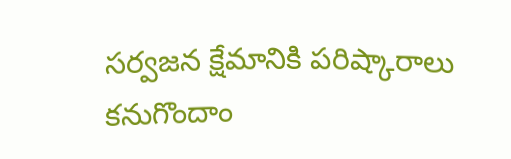సర్వజన క్షేమానికి పరిష్కారాలు కనుగొందాం